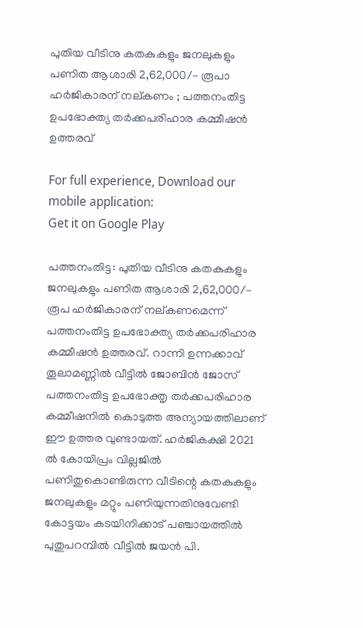പുതിയ വീടിനു കതകുകളും ജനലുകളും പണിത ആശാരി 2,62,000/- രൂപാ ഹർജികാരന് നല്കണം ; പത്തനംതിട്ട ഉപഭോക്ത്യ തർക്കപരിഹാര കമ്മീഷൻ ഉത്തരവ്

For full experience, Download our mobile application:
Get it on Google Play

പത്തനംതിട്ട: പുതിയ വീടിനു കതകുകളും ജനലുകളും പണിത ആശാരി 2,62,000/- രൂപ ഹർജികാരന് നല്കണമെന്ന് പത്തനംതിട്ട ഉപഭോക്ത്യ തർക്കപരിഹാര കമ്മീഷൻ ഉത്തരവ്. റാന്നി ഉന്നക്കാവ് തൂലാമണ്ണിൽ വീട്ടിൽ ജോബിൻ ജോസ് പത്തനംതിട്ട ഉപഭോക്തൃ തർക്കപരിഹാര കമ്മീഷനിൽ കൊടുത്ത അന്യായത്തിലാണ് ഈ ഉത്തര വുണ്ടായത്. ഹർജികക്ഷി 2021 ൽ കോയിപ്രം വില്ലജിൽ പണിതുകൊണ്ടിരുന്ന വീടിന്റെ കതകുകളും ജനലുകളും മറ്റും പണിയുന്നതിനുവേണ്ടി കോട്ടയം കടയിനിക്കാട് പഞ്ചായത്തിൽ പുതുപറമ്പിൽ വീട്ടിൽ ജയൻ പി.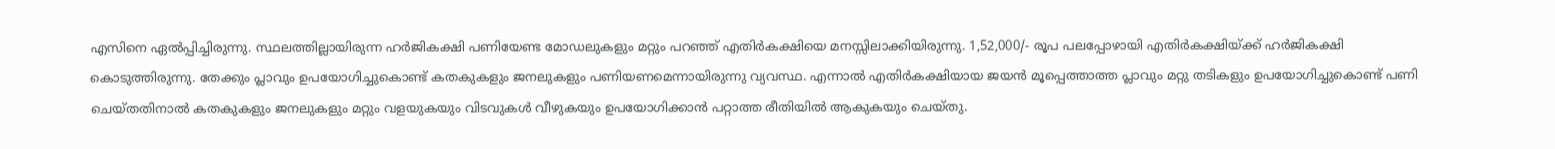എസിനെ ഏൽപ്പിച്ചിരുന്നു. സ്ഥലത്തില്ലായിരുന്ന ഹർജികക്ഷി പണിയേണ്ട മോഡലുകളും മറ്റും പറഞ്ഞ് എതിർകക്ഷിയെ മനസ്സിലാക്കിയിരുന്നു. 1,52,000/- രൂപ പലപ്പോഴായി എതിർകക്ഷിയ്ക്ക് ഹർജികക്ഷി കൊടുത്തിരുന്നു. തേക്കും പ്ലാവും ഉപയോഗിച്ചുകൊണ്ട് കതകുകളും ജനലുകളും പണിയണമെന്നായിരുന്നു വ്യവസ്ഥ. എന്നാൽ എതിർകക്ഷിയായ ജയൻ മൂപ്പെത്താത്ത പ്ലാവും മറ്റു തടികളും ഉപയോഗിച്ചുകൊണ്ട് പണി ചെയ്തതിനാൽ കതകുകളും ജനലുകളും മറ്റും വളയുകയും വിടവുകൾ വീഴുകയും ഉപയോഗിക്കാൻ പറ്റാത്ത രീതിയിൽ ആകുകയും ചെയ്‌തു.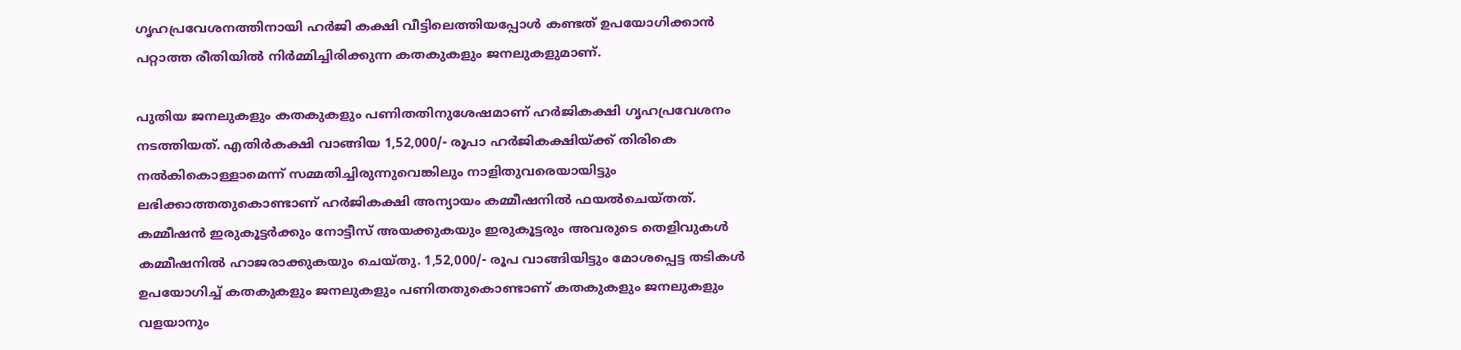ഗൃഹപ്രവേശനത്തിനായി ഹർജി കക്ഷി വീട്ടിലെത്തിയപ്പോൾ കണ്ടത് ഉപയോഗിക്കാൻ പറ്റാത്ത രീതിയിൽ നിർമ്മിച്ചിരിക്കുന്ന കതകുകളും ജനലുകളുമാണ്.

പുതിയ ജനലുകളും കതകുകളും പണിതതിനുശേഷമാണ് ഹർജികക്ഷി ഗൃഹപ്രവേശനം നടത്തിയത്. എതിർകക്ഷി വാങ്ങിയ 1,52,000/- രൂപാ ഹർജികക്ഷിയ്ക്ക് തിരികെ നൽകികൊള്ളാമെന്ന് സമ്മതിച്ചിരുന്നുവെങ്കിലും നാളിതുവരെയായിട്ടും ലഭിക്കാത്തതുകൊണ്ടാണ് ഹർജികക്ഷി അന്യായം കമ്മീഷനിൽ ഫയൽചെയ്‌തത്. കമ്മീഷൻ ഇരുകൂട്ടർക്കും നോട്ടീസ് അയക്കുകയും ഇരുകൂട്ടരും അവരുടെ തെളിവുകൾ കമ്മീഷനിൽ ഹാജരാക്കുകയും ചെയ്‌തു. 1,52,000/- രൂപ വാങ്ങിയിട്ടും മോശപ്പെട്ട തടികൾ ഉപയോഗിച്ച് കതകുകളും ജനലുകളും പണിതതുകൊണ്ടാണ് കതകുകളും ജനലുകളും വളയാനും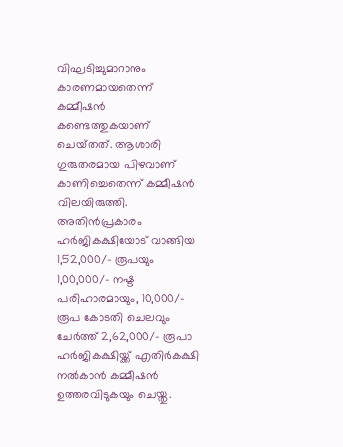വിഘടിച്ചുമാറാനും കാരണമായതെന്ന് കമ്മീഷൻ കണ്ടെത്തുകയാണ് ചെയ്‌തത്. ആശാരി ഗുരുതരമായ പിഴവാണ് കാണിച്ചെതെന്ന് കമ്മീഷൻ വിലയിരുത്തി. അതിൻപ്രകാരം ഹർജികക്ഷിയോട് വാങ്ങിയ 1,52,000/- രൂപയും 1,00,000/- നഷ്ട‌ പരിഹാരമായും, 10,000/- രൂപ കോടതി ചെലവും ചേർത്ത് 2,62,000/- രൂപാ ഹർജികക്ഷിയ്ക്ക് എതിർകക്ഷി നൽകാൻ കമ്മീഷൻ ഉത്തരവിടുകയും ചെയ്തു.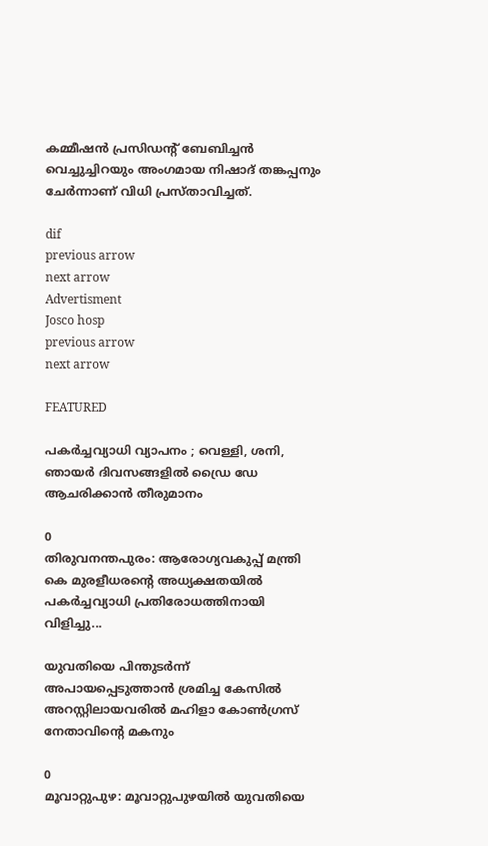കമ്മീഷൻ പ്രസിഡൻ്റ് ബേബിച്ചൻ വെച്ചുച്ചിറയും അംഗമായ നിഷാദ് തങ്കപ്പനും ചേർന്നാണ് വിധി പ്രസ്‌താവിച്ചത്.

dif
previous arrow
next arrow
Advertisment
Josco hosp
previous arrow
next arrow

FEATURED

പകർച്ചവ്യാധി വ്യാപനം ; വെള്ളി, ശനി, ഞായർ ദിവസങ്ങളിൽ ഡ്രൈ ഡേ ആചരിക്കാൻ തീരുമാനം

0
തിരുവനന്തപുരം: ആരോഗ്യവകുപ്പ് മന്ത്രി കെ മുരളീധരന്റെ അധ്യക്ഷതയിൽ പകർച്ചവ്യാധി പ്രതിരോധത്തിനായി വിളിച്ചു...

യുവതിയെ പിന്തുടർന്ന് അപായപ്പെടുത്താൻ ശ്രമിച്ച കേസിൽ അറസ്റ്റിലായവരിൽ മഹിളാ കോൺഗ്രസ് നേതാവിന്റെ മകനും

0
മൂവാറ്റുപുഴ: മൂവാറ്റുപുഴയിൽ യുവതിയെ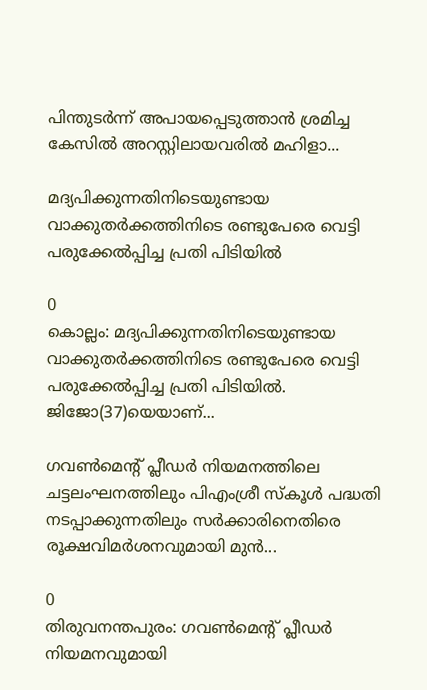പിന്തുടർന്ന് അപായപ്പെടുത്താൻ ശ്രമിച്ച കേസിൽ അറസ്റ്റിലായവരിൽ മഹിളാ...

മദ്യപിക്കുന്നതിനിടെയുണ്ടായ വാക്കുതർക്കത്തിനിടെ രണ്ടുപേരെ വെട്ടി പരുക്കേൽപ്പിച്ച പ്രതി പിടിയിൽ

0
കൊല്ലം: മദ്യപിക്കുന്നതിനിടെയുണ്ടായ വാക്കുതർക്കത്തിനിടെ രണ്ടുപേരെ വെട്ടി പരുക്കേൽപ്പിച്ച പ്രതി പിടിയിൽ. ജിജോ(37)യെയാണ്...

ഗവൺമെന്റ് പ്ലീഡർ നിയമനത്തിലെ ചട്ടലംഘനത്തിലും പിഎംശ്രീ സ്കൂൾ പദ്ധതി നടപ്പാക്കുന്നതിലും സർക്കാരിനെതിരെ രൂക്ഷവിമർശനവുമായി മുൻ...

0
തിരുവനന്തപുരം: ഗവൺമെന്റ് പ്ലീഡർ നിയമനവുമായി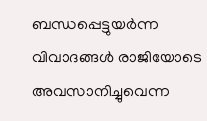ബന്ധപ്പെട്ടുയർന്ന വിവാദങ്ങൾ രാജിയോടെ അവസാനിച്ചുവെന്ന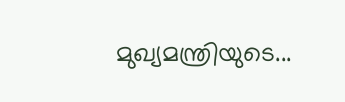മുഖ്യമന്ത്രിയുടെ...